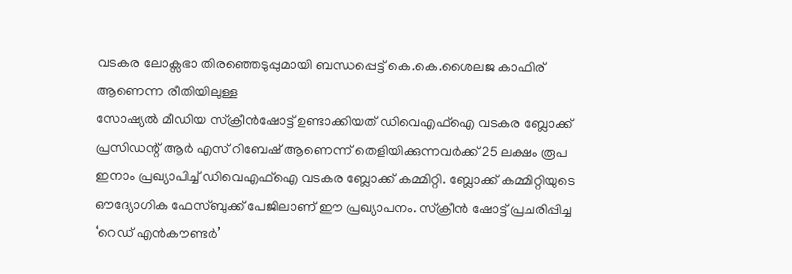വടകര ലോക്സഭാ തിരഞ്ഞെടുപ്പുമായി ബന്ധപ്പെട്ട് കെ.കെ.ശൈലജ കാഫിര് ആണെന്ന രീതിയിലുള്ള
സോഷ്യൽ മീഡിയ സ്ക്രീൻഷോട്ട് ഉണ്ടാക്കിയത് ഡിവെഎഫ്ഐ വടകര ബ്ലോക്ക് പ്രസിഡന്റ് ആർ എസ് റിബേഷ് ആണെന്ന് തെളിയിക്കുന്നവർക്ക് 25 ലക്ഷം രൂപ ഇനാം പ്രഖ്യാപിച്ച് ഡിവെഎഫ്ഐ വടകര ബ്ലോക്ക് കമ്മിറ്റി. ബ്ലോക്ക് കമ്മിറ്റിയുടെ ഔദ്യോഗിക ഫേസ്ബുക്ക് പേജിലാണ് ഈ പ്രഖ്യാപനം. സ്ക്രീൻ ഷോട്ട് പ്രചരിപ്പിച്ച ‘റെഡ് എൻകൗണ്ടർ’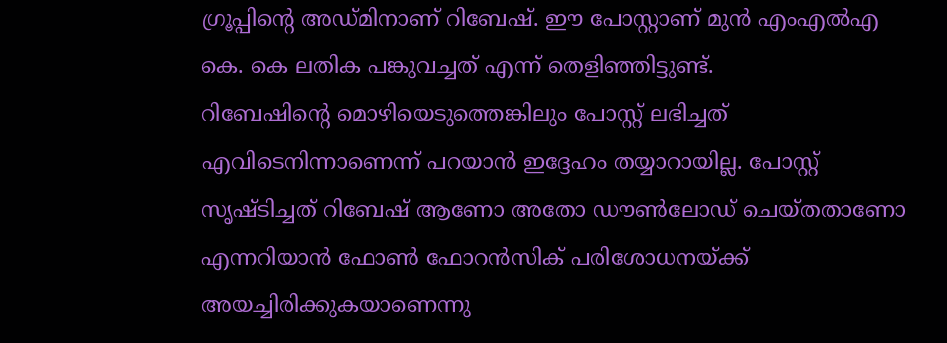ഗ്രൂപ്പിന്റെ അഡ്മിനാണ് റിബേഷ്. ഈ പോസ്റ്റാണ് മുൻ എംഎൽഎ കെ. കെ ലതിക പങ്കുവച്ചത് എന്ന് തെളിഞ്ഞിട്ടുണ്ട്.
റിബേഷിന്റെ മൊഴിയെടുത്തെങ്കിലും പോസ്റ്റ് ലഭിച്ചത് എവിടെനിന്നാണെന്ന് പറയാൻ ഇദ്ദേഹം തയ്യാറായില്ല. പോസ്റ്റ് സൃഷ്ടിച്ചത് റിബേഷ് ആണോ അതോ ഡൗൺലോഡ് ചെയ്തതാണോ എന്നറിയാൻ ഫോൺ ഫോറൻസിക് പരിശോധനയ്ക്ക് അയച്ചിരിക്കുകയാണെന്നു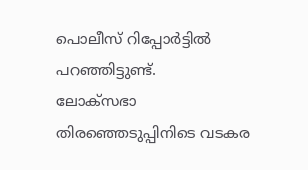പൊലീസ് റിപ്പോർട്ടിൽ പറഞ്ഞിട്ടുണ്ട്.
ലോക്സഭാ തിരഞ്ഞെടുപ്പിനിടെ വടകര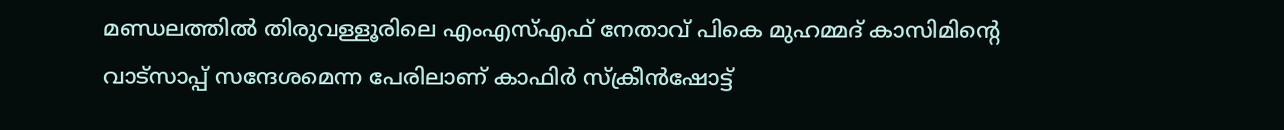മണ്ഡലത്തിൽ തിരുവള്ളൂരിലെ എംഎസ്എഫ് നേതാവ് പികെ മുഹമ്മദ് കാസിമിന്റെ വാട്സാപ്പ് സന്ദേശമെന്ന പേരിലാണ് കാഫിർ സ്ക്രീൻഷോട്ട്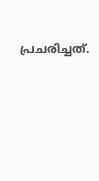പ്രചരിച്ചത്.